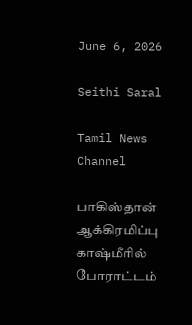June 6, 2026

Seithi Saral

Tamil News Channel

பாகிஸ்தான் ஆக்கிரமிப்பு காஷ்மீரில் போராட்டம்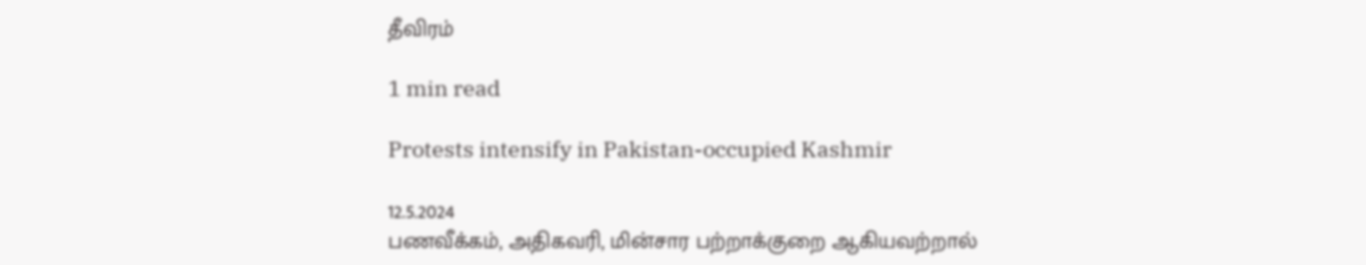தீவிரம்

1 min read

Protests intensify in Pakistan-occupied Kashmir

12.5.2024
பணவீக்கம், அதிகவரி, மின்சார பற்றாக்குறை ஆகியவற்றால்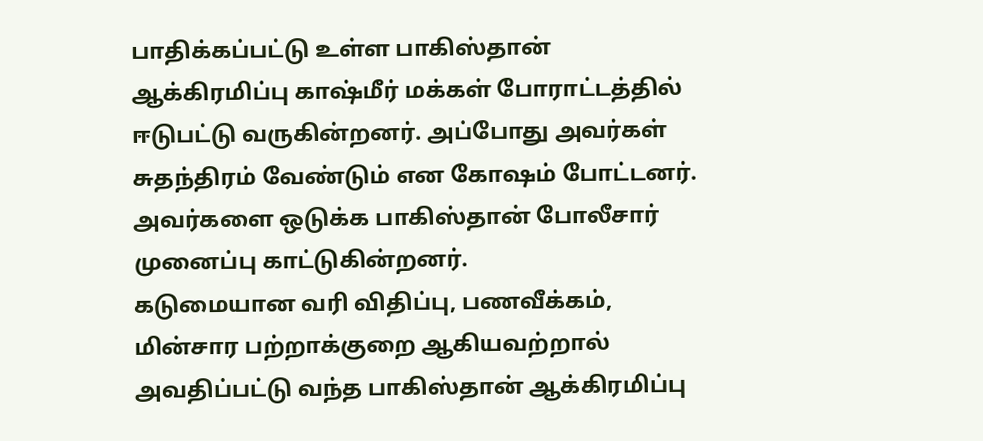பாதிக்கப்பட்டு உள்ள பாகிஸ்தான் ஆக்கிரமிப்பு காஷ்மீர் மக்கள் போராட்டத்தில் ஈடுபட்டு வருகின்றனர். அப்போது அவர்கள் சுதந்திரம் வேண்டும் என கோஷம் போட்டனர். அவர்களை ஒடுக்க பாகிஸ்தான் போலீசார் முனைப்பு காட்டுகின்றனர்.
கடுமையான வரி விதிப்பு, பணவீக்கம், மின்சார பற்றாக்குறை ஆகியவற்றால் அவதிப்பட்டு வந்த பாகிஸ்தான் ஆக்கிரமிப்பு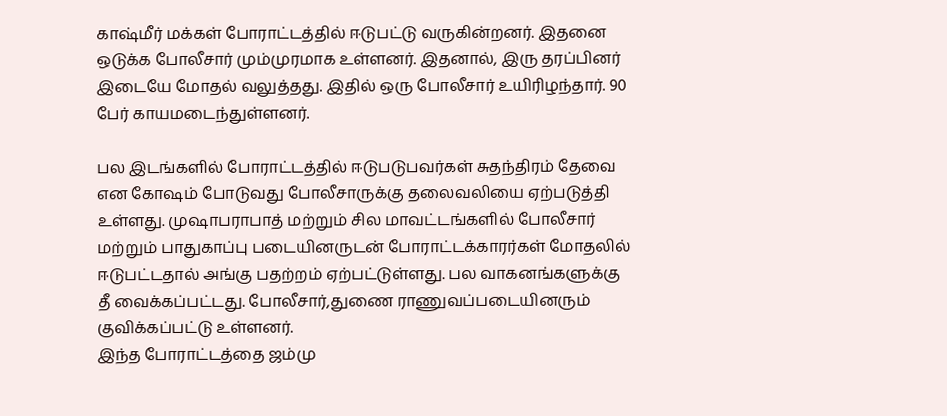காஷ்மீர் மக்கள் போராட்டத்தில் ஈடுபட்டு வருகின்றனர். இதனை ஒடுக்க போலீசார் மும்முரமாக உள்ளனர். இதனால், இரு தரப்பினர் இடையே மோதல் வலுத்தது. இதில் ஒரு போலீசார் உயிரிழந்தார். 90 பேர் காயமடைந்துள்ளனர்.

பல இடங்களில் போராட்டத்தில் ஈடுபடுபவர்கள் சுதந்திரம் தேவை என கோஷம் போடுவது போலீசாருக்கு தலைவலியை ஏற்படுத்தி உள்ளது. முஷாபராபாத் மற்றும் சில மாவட்டங்களில் போலீசார் மற்றும் பாதுகாப்பு படையினருடன் போராட்டக்காரர்கள் மோதலில் ஈடுபட்டதால் அங்கு பதற்றம் ஏற்பட்டுள்ளது. பல வாகனங்களுக்கு தீ வைக்கப்பட்டது. போலீசார்,துணை ராணுவப்படையினரும் குவிக்கப்பட்டு உள்ளனர்.
இந்த போராட்டத்தை ஜம்மு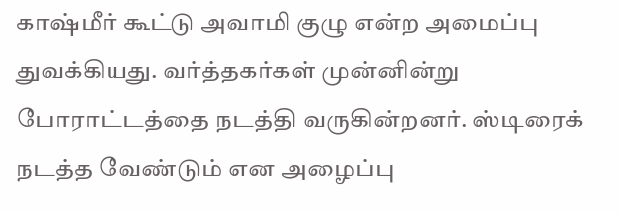காஷ்மீர் கூட்டு அவாமி குழு என்ற அமைப்பு துவக்கியது. வர்த்தகர்கள் முன்னின்று போராட்டத்தை நடத்தி வருகின்றனர். ஸ்டிரைக் நடத்த வேண்டும் என அழைப்பு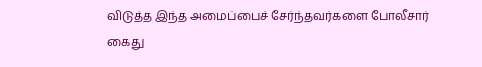விடுத்த இந்த அமைப்பைச் சேர்ந்தவர்களை போலீசார் கைது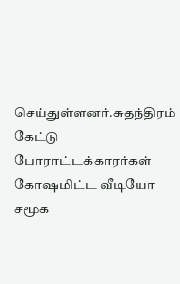செய்துள்ளனர்.சுதந்திரம் கேட்டு போராட்டக்காரர்கள் கோஷமிட்ட வீடியோ சமூக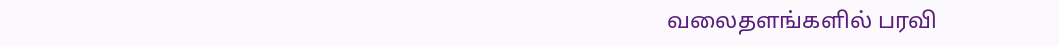வலைதளங்களில் பரவி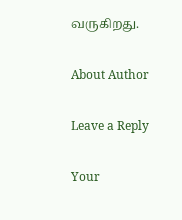வருகிறது.

About Author

Leave a Reply

Your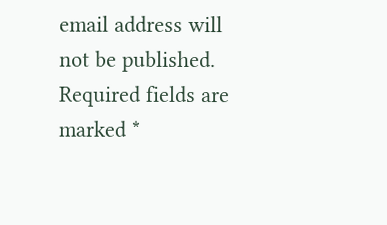email address will not be published. Required fields are marked *